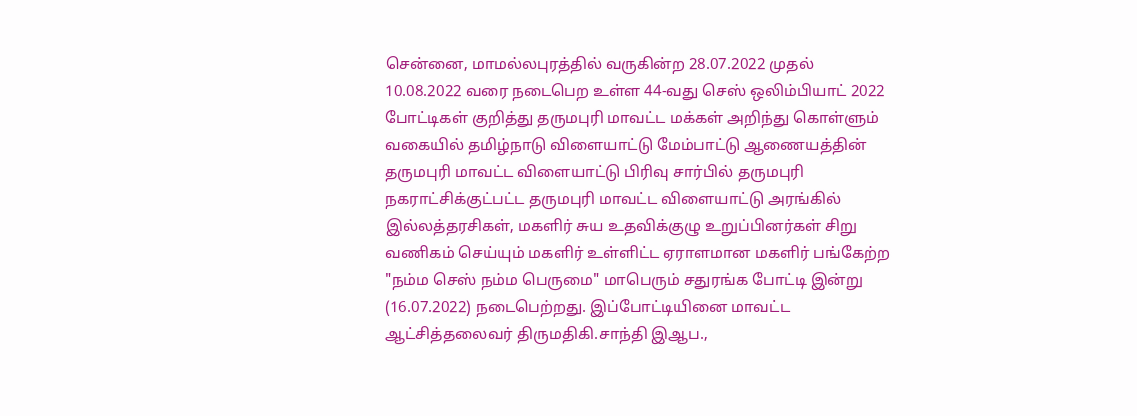சென்னை, மாமல்லபுரத்தில் வருகின்ற 28.07.2022 முதல் 10.08.2022 வரை நடைபெற உள்ள 44-வது செஸ் ஒலிம்பியாட் 2022 போட்டிகள் குறித்து தருமபுரி மாவட்ட மக்கள் அறிந்து கொள்ளும் வகையில் தமிழ்நாடு விளையாட்டு மேம்பாட்டு ஆணையத்தின் தருமபுரி மாவட்ட விளையாட்டு பிரிவு சார்பில் தருமபுரி நகராட்சிக்குட்பட்ட தருமபுரி மாவட்ட விளையாட்டு அரங்கில் இல்லத்தரசிகள், மகளிர் சுய உதவிக்குழு உறுப்பினர்கள் சிறு வணிகம் செய்யும் மகளிர் உள்ளிட்ட ஏராளமான மகளிர் பங்கேற்ற "நம்ம செஸ் நம்ம பெருமை" மாபெரும் சதுரங்க போட்டி இன்று (16.07.2022) நடைபெற்றது. இப்போட்டியினை மாவட்ட ஆட்சித்தலைவர் திருமதிகி.சாந்தி இஆப.,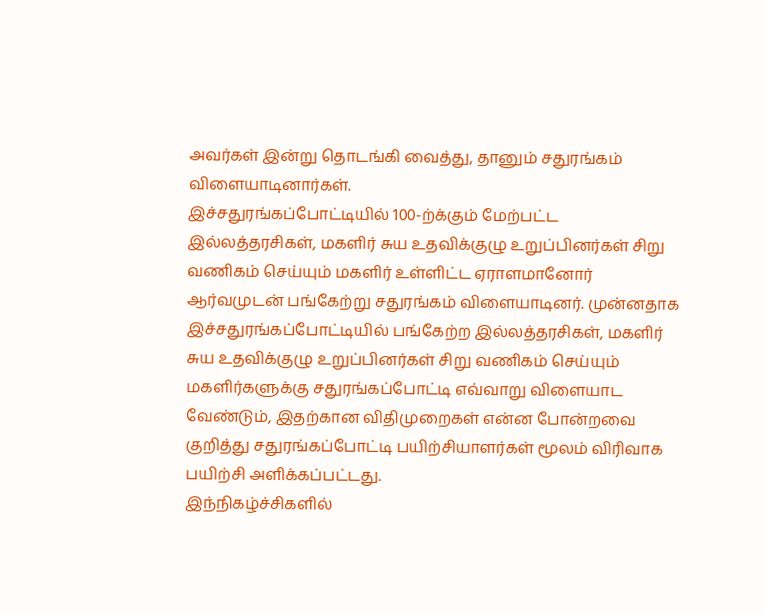அவர்கள் இன்று தொடங்கி வைத்து, தானும் சதுரங்கம் விளையாடினார்கள்.
இச்சதுரங்கப்போட்டியில் 100-ற்க்கும் மேற்பட்ட இல்லத்தரசிகள், மகளிர் சுய உதவிக்குழு உறுப்பினர்கள் சிறு வணிகம் செய்யும் மகளிர் உள்ளிட்ட ஏராளமானோர் ஆர்வமுடன் பங்கேற்று சதுரங்கம் விளையாடினர். முன்னதாக இச்சதுரங்கப்போட்டியில் பங்கேற்ற இல்லத்தரசிகள், மகளிர் சுய உதவிக்குழு உறுப்பினர்கள் சிறு வணிகம் செய்யும் மகளிர்களுக்கு சதுரங்கப்போட்டி எவ்வாறு விளையாட வேண்டும், இதற்கான விதிமுறைகள் என்ன போன்றவை குறித்து சதுரங்கப்போட்டி பயிற்சியாளர்கள் மூலம் விரிவாக பயிற்சி அளிக்கப்பட்டது.
இந்நிகழ்ச்சிகளில்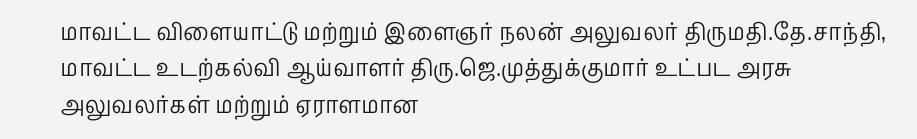மாவட்ட விளையாட்டு மற்றும் இளைஞர் நலன் அலுவலர் திருமதி.தே.சாந்தி, மாவட்ட உடற்கல்வி ஆய்வாளர் திரு.ஜெ.முத்துக்குமார் உட்பட அரசு அலுவலர்கள் மற்றும் ஏராளமான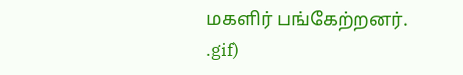மகளிர் பங்கேற்றனர்.
.gif)